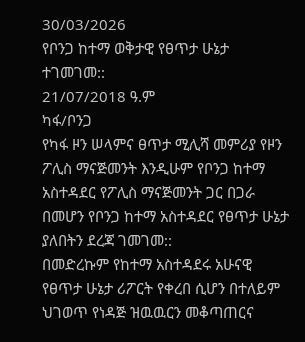30/03/2026
የቦንጋ ከተማ ወቅታዊ የፀጥታ ሁኔታ ተገመገመ::
21/07/2018 ዓ.ም
ካፋ/ቦንጋ
የካፋ ዞን ሠላምና ፀጥታ ሚሊሻ መምሪያ የዞን ፖሊስ ማናጅመንት እንዲሁም የቦንጋ ከተማ አስተዳደር የፖሊስ ማናጅመንት ጋር በጋራ በመሆን የቦንጋ ከተማ አስተዳደር የፀጥታ ሁኔታ ያለበትን ደረጃ ገመገመ::
በመድረኩም የከተማ አስተዳደሩ አሁናዊ የፀጥታ ሁኔታ ሪፖርት የቀረበ ሲሆን በተለይም ህገወጥ የነዳጅ ዝዉዉርን መቆጣጠርና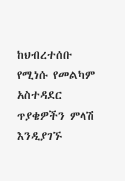ከህብረተሰቡ የሚነሱ የመልካም አስተዳደር ጥያቄዎችን ምላሽ እንዲያገኙ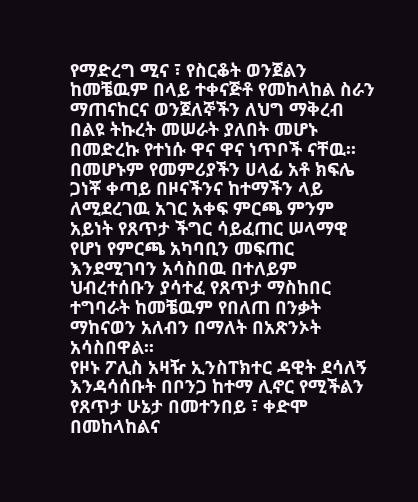የማድረግ ሚና ፣ የስርቆት ወንጀልን ከመቼዉም በላይ ተቀናጅቶ የመከላከል ስራን ማጠናከርና ወንጀለኞችን ለህግ ማቅረብ በልዩ ትኩረት መሠራት ያለበት መሆኑ በመድረኩ የተነሱ ዋና ዋና ነጥቦች ናቸዉ፡፡
በመሆኑም የመምሪያችን ሀላፊ አቶ ክፍሌ ጋነቾ ቀጣይ በዞናችንና ከተማችን ላይ ለሚደረገዉ አገር አቀፍ ምርጫ ምንም አይነት የጸጥታ ችግር ሳይፈጠር ሠላማዊ የሆነ የምርጫ አካባቢን መፍጠር እንደሚገባን አሳስበዉ በተለይም ህብረተሰቡን ያሳተፈ የጸጥታ ማስከበር ተግባራት ከመቼዉም የበለጠ በንቃት ማከናወን አለብን በማለት በአጽንኦት አሳስበዋል፡፡
የዞኑ ፖሊስ አዛዥ ኢንስፐክተር ዳዊት ደሳለኝ እንዳሳሰቡት በቦንጋ ከተማ ሊኖር የሚችልን የጸጥታ ሁኔታ በመተንበይ ፣ ቀድሞ በመከላከልና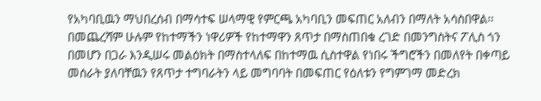የአካባቢዉን ማህበረሰብ በማሳተፍ ሠላማዊ የምርጫ አካባቢን መፍጠር አለብን በማለት አሳስበዋል፡፡
በመጨረሻም ሁሉም የከተማችን ነዋሪዎች የከተማዋን ጸጥታ በማስጠበቁ ረገድ በመንግስትና ፖሊስ ጎን በመሆን በጋራ እንዲሠሩ መልዕክት በማስተላለፍ በከተማዉ ሲስተዋል የነበሩ ችግሮችን በመለየት በቀጣይ መሰራት ያለባቸዉን የጸጥታ ተግባራትን ላይ መግባባት በመፍጠር የዕለቱን የግምገማ መድረክ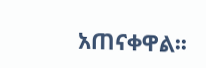አጠናቀዋል፡፡